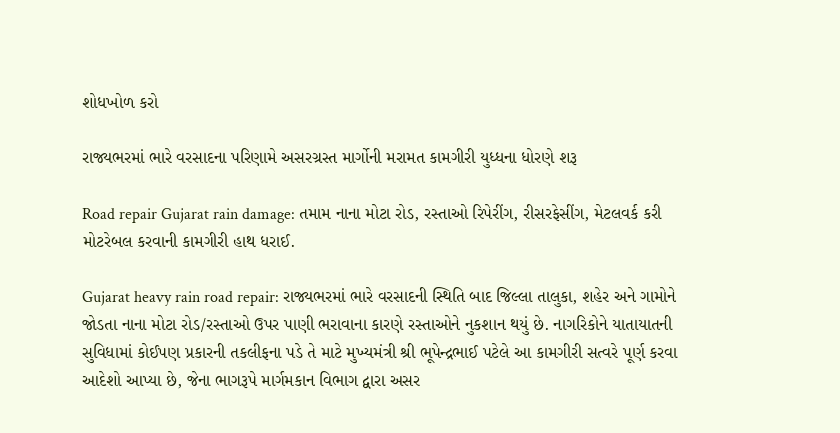શોધખોળ કરો

રાજ્યભરમાં ભારે વરસાદના પરિણામે અસરગ્રસ્ત માર્ગોની મરામત કામગીરી યુધ્ધના ધોરણે શરૂ

Road repair Gujarat rain damage: તમામ નાના મોટા રોડ, રસ્તાઓ રિપેરીંગ, રીસરફેસીંગ, મેટલવર્ક કરી મોટરેબલ કરવાની કામગીરી હાથ ધરાઈ.

Gujarat heavy rain road repair: રાજ્યભરમાં ભારે વરસાદની સ્થિતિ બાદ જિલ્લા તાલુકા, શહેર અને ગામોને જોડતા નાના મોટા રોડ/રસ્તાઓ ઉપર પાણી ભરાવાના કારણે રસ્તાઓને નુકશાન થયું છે. નાગરિકોને યાતાયાતની સુવિધામાં કોઈપણ પ્રકારની તકલીફના પડે તે માટે મુખ્યમંત્રી શ્રી ભૂપેન્દ્રભાઈ પટેલે આ કામગીરી સત્વરે પૂર્ણ કરવા આદેશો આપ્યા છે, જેના ભાગરૂપે માર્ગમકાન વિભાગ દ્વારા અસર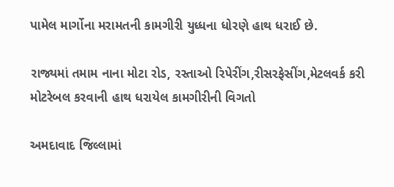પામેલ માર્ગોના મરામતની કામગીરી યુધ્ધના ધોરણે હાથ ધરાઈ છે.

રાજ્યમાં તમામ નાના મોટા રોડ, રસ્તાઓ રિપેરીંગ,રીસરફેસીંગ,મેટલવર્ક કરી મોટરેબલ કરવાની હાથ ધરાયેલ કામગીરીની વિગતો

અમદાવાદ જિલ્લામાં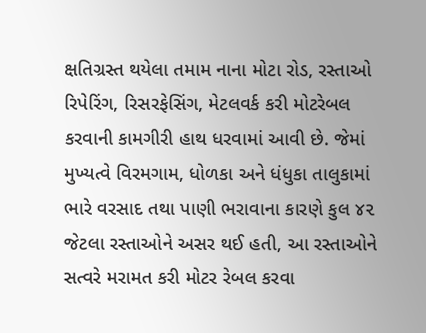ક્ષતિગ્રસ્ત થયેલા તમામ નાના મોટા રોડ, રસ્તાઓ રિપેરિંગ, રિસરફેસિંગ, મેટલવર્ક કરી મોટરેબલ કરવાની કામગીરી હાથ ધરવામાં આવી છે. જેમાં મુખ્યત્વે વિરમગામ, ધોળકા અને ધંધુકા તાલુકામાં ભારે વરસાદ તથા પાણી ભરાવાના કારણે કુલ ૪૨ જેટલા રસ્તાઓને અસર થઈ હતી, આ રસ્તાઓને સત્વરે મરામત કરી મોટર રેબલ કરવા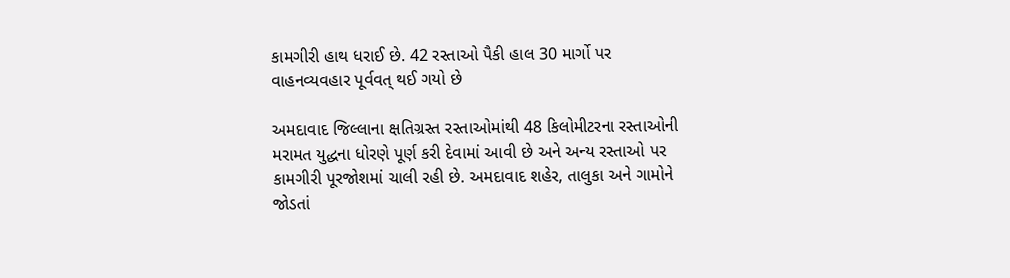કામગીરી હાથ ધરાઈ છે. 42 રસ્તાઓ પૈકી હાલ 30 માર્ગો પર વાહનવ્યવહાર પૂર્વવત્ થઈ ગયો છે

અમદાવાદ જિલ્લાના ક્ષતિગ્રસ્ત રસ્તાઓમાંથી 48 કિલોમીટરના રસ્તાઓની મરામત યુદ્ધના ધોરણે પૂર્ણ કરી દેવામાં આવી છે અને અન્ય રસ્તાઓ પર કામગીરી પૂરજોશમાં ચાલી રહી છે. અમદાવાદ શહેર, તાલુકા અને ગામોને જોડતાં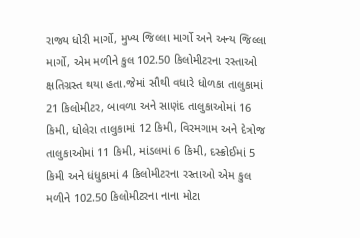રાજ્ય ધોરી માર્ગો, મુખ્ય જિલ્લા માર્ગો અને અન્ય જિલ્લા માર્ગો, એમ મળીને કુલ 102.50 કિલોમીટરના રસ્તાઓ ક્ષતિગ્રસ્ત થયા હતા.જેમાં સૌથી વધારે ધોળકા તાલુકામાં 21 કિલોમીટર, બાવળા અને સાણંદ તાલુકાઓમાં 16 કિમી, ધોલેરા તાલુકામાં 12 કિમી, વિરમગામ અને દેત્રોજ તાલુકાઓમાં 11 કિમી, માંડલમાં 6 કિમી, દસ્ક્રોઈમાં 5 કિમી અને ધંધુકામાં 4 કિલોમીટરના રસ્તાઓ એમ કુલ મળીને 102.50 કિલોમીટરના નાના મોટા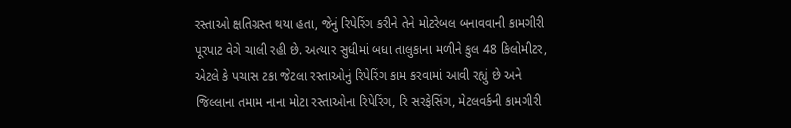રસ્તાઓ ક્ષતિગ્રસ્ત થયા હતા, જેનું રિપેરિંગ કરીને તેને મોટરેબલ બનાવવાની કામગીરી પૂરપાટ વેગે ચાલી રહી છે. અત્યાર સુધીમાં બધા તાલુકાના મળીને કુલ 48 કિલોમીટર, એટલે કે પચાસ ટકા જેટલા રસ્તાઓનું રિપેરિંગ કામ કરવામાં આવી રહ્યું છે અને જિલ્લાના તમામ નાના મોટા રસ્તાઓના રિપેરિંગ, રિ સરફેસિંગ, મેટલવર્કની કામગીરી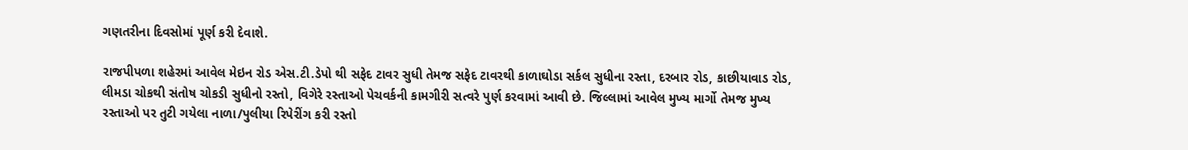ગણતરીના દિવસોમાં પૂર્ણ કરી દેવાશે.

રાજપીપળા શહેરમાં આવેલ મેઇન રોડ એસ.ટી.ડેપો થી સફેદ ટાવર સુધી તેમજ સફેદ ટાવરથી કાળાઘોડા સર્કલ સુધીના રસ્તા, દરબાર રોડ, કાછીયાવાડ રોડ, લીમડા ચોકથી સંતોષ ચોકડી સુધીનો રસ્તો, વિગેરે રસ્તાઓ પેચવર્કની કામગીરી સત્વરે પુર્ણ કરવામાં આવી છે. જિલ્લામાં આવેલ મુખ્ય માર્ગો તેમજ મુખ્ય રસ્તાઓ પર તુટી ગયેલા નાળા/પુલીયા રિપેરીંગ કરી રસ્તો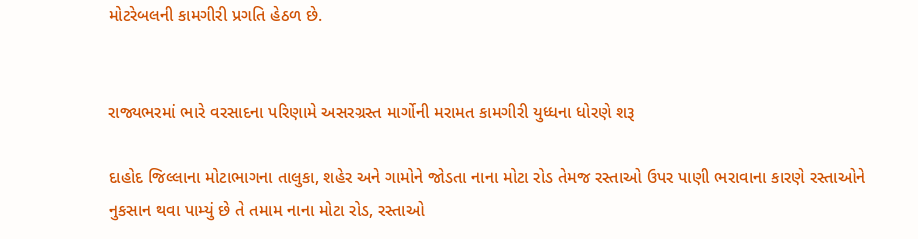મોટરેબલની કામગીરી પ્રગતિ હેઠળ છે.


રાજ્યભરમાં ભારે વરસાદના પરિણામે અસરગ્રસ્ત માર્ગોની મરામત કામગીરી યુધ્ધના ધોરણે શરૂ

દાહોદ જિલ્લાના મોટાભાગના તાલુકા, શહેર અને ગામોને જોડતા નાના મોટા રોડ તેમજ રસ્તાઓ ઉપર પાણી ભરાવાના કારણે રસ્તાઓને નુકસાન થવા પામ્યું છે તે તમામ નાના મોટા રોડ, રસ્તાઓ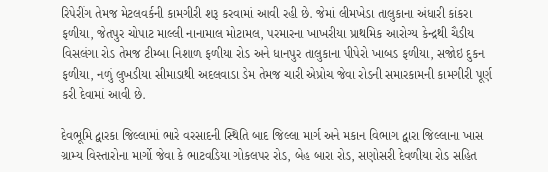રિપેરીંગ તેમજ મેટલવર્કની કામગીરી શરૂ કરવામાં આવી રહી છે. જેમાં લીમખેડા તાલુકાના અંધારી કાંકરા ફળીયા, જેતપુર ચોપાટ માલ્લી નાનામાલ મોટામલ, પરમારના ખાખરીયા પ્રાથમિક આરોગ્ય કેન્દ્રથી ચૈડીય વિસલંગા રોડ તેમજ ટીમ્બા નિશાળ ફળીયા રોડ અને ધાનપુર તાલુકાના પીપેરો ખાબડ ફળીયા, સજોઇ દુકન ફળીયા, નળું લુખડીયા સીમાડાથી અદલવાડા ડેમ તેમજ ચારી એપ્રોચ જેવા રોડની સમારકામની કામગીરી પૂર્ણ કરી દેવામાં આવી છે.

દેવભૂમિ દ્વારકા જિલ્લામાં ભારે વરસાદની સ્થિતિ બાદ જિલ્લા માર્ગ અને મકાન વિભાગ દ્વારા જિલ્લાના ખાસ ગ્રામ્ય વિસ્તારોના માર્ગો જેવા કે ભાટવડિયા ગોકલપર રોડ, બેહ બારા રોડ, સણોસરી દેવળીયા રોડ સહિત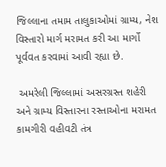જિલ્લાના તમામ તાલુકાઓમાં ગ્રામ્ય, નેશ વિસ્તારો માર્ગ મરામત કરી આ માર્ગો પૂર્વવત કરવામાં આવી રહ્યા છે.

 અમરેલી જિલ્લામાં અસરગ્રસ્ત શહેરી અને ગ્રામ્ય વિસ્તારના રસ્તાઓના મરામત કામગીરી વહીવટી તંત્ર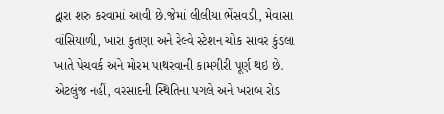દ્વારા શરુ કરવામાં આવી છે.જેમાં લીલીયા ભેંસવડી, મેવાસા વાંસિયાળી, ખારા કુતણા અને રેલ્વે સ્ટેશન ચોક સાવર કુંડલા ખાતે પેચવર્ક અને મોરમ પાથરવાની કામગીરી પૂર્ણ થઇ છે. એટલુંજ નહીં, વરસાદની સ્થિતિના પગલે અને ખરાબ રોડ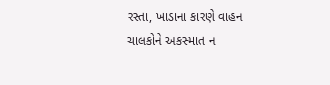રસ્તા, ખાડાના કારણે વાહન ચાલકોને અકસ્માત ન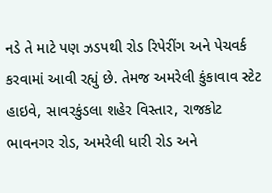નડે તે માટે પણ ઝડપથી રોડ રિપેરીંગ અને પેચવર્ક કરવામાં આવી રહ્યું છે. તેમજ અમરેલી કુંકાવાવ સ્ટેટ હાઇવે, સાવરકુંડલા શહેર વિસ્તાર, રાજકોટ ભાવનગર રોડ, અમરેલી ધારી રોડ અને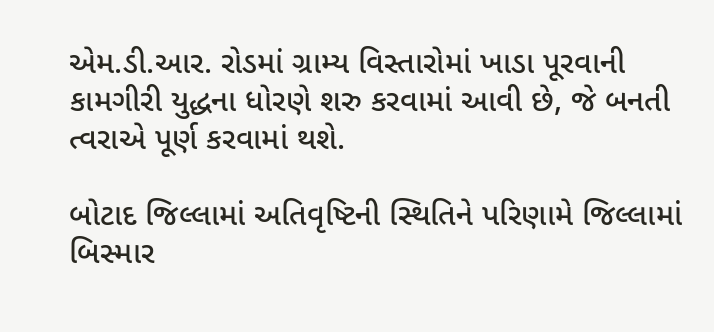એમ.ડી.આર. રોડમાં ગ્રામ્ય વિસ્તારોમાં ખાડા પૂરવાની કામગીરી યુદ્ધના ધોરણે શરુ કરવામાં આવી છે, જે બનતી ત્વરાએ પૂર્ણ કરવામાં થશે.

બોટાદ જિલ્લામાં અતિવૃષ્ટિની સ્થિતિને પરિણામે જિલ્લામાં  બિસ્માર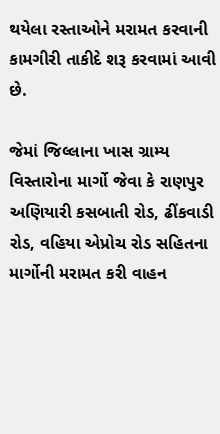થયેલા રસ્તાઓને મરામત કરવાની કામગીરી તાકીદે શરૂ કરવામાં આવી છે.

જેમાં જિલ્લાના ખાસ ગ્રામ્ય વિસ્તારોના માર્ગો જેવા કે રાણપુર અણિયારી કસબાતી રોડ, ઢીંકવાડી રોડ, વહિયા એપ્રોચ રોડ સહિતના માર્ગોની મરામત કરી વાહન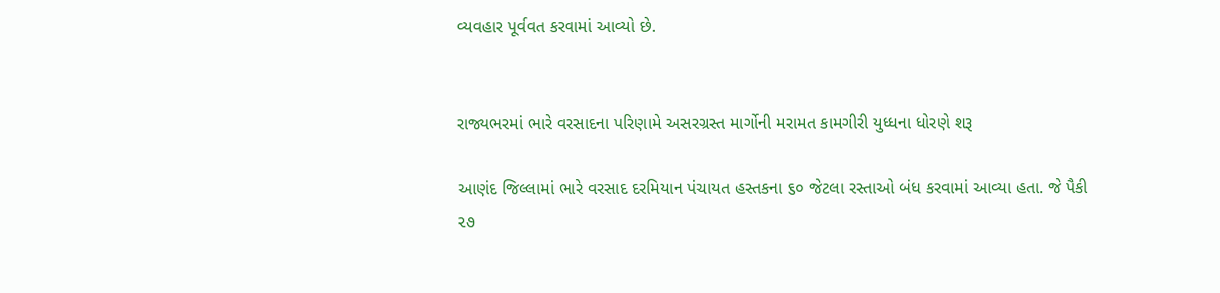વ્યવહાર પૂર્વવત કરવામાં આવ્યો છે.


રાજ્યભરમાં ભારે વરસાદના પરિણામે અસરગ્રસ્ત માર્ગોની મરામત કામગીરી યુધ્ધના ધોરણે શરૂ

આણંદ જિલ્લામાં ભારે વરસાદ દરમિયાન પંચાયત હસ્તકના ૬૦ જેટલા રસ્તાઓ બંધ કરવામાં આવ્યા હતા. જે પૈકી ૨૭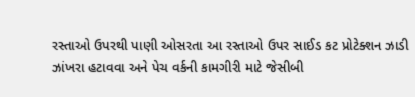રસ્તાઓ ઉપરથી પાણી ઓસરતા આ રસ્તાઓ ઉપર સાઈડ કટ પ્રોટેક્શન ઝાડી ઝાંખરા હટાવવા અને પેચ વર્કની કામગીરી માટે જેસીબી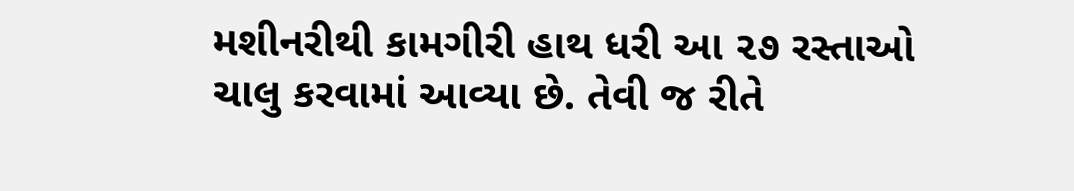મશીનરીથી કામગીરી હાથ ધરી આ ૨૭ રસ્તાઓ ચાલુ કરવામાં આવ્યા છે. તેવી જ રીતે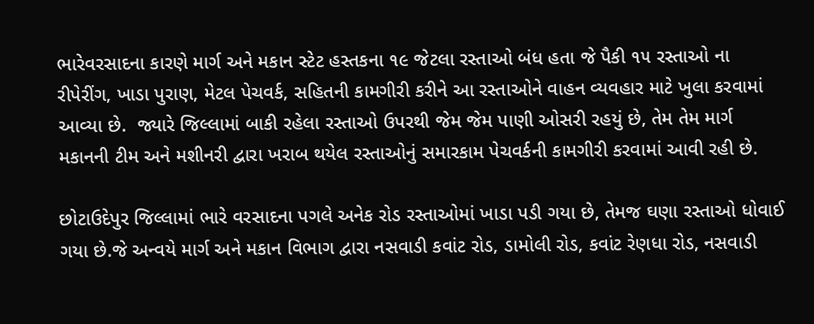ભારેવરસાદના કારણે માર્ગ અને મકાન સ્ટેટ હસ્તકના ૧૯ જેટલા રસ્તાઓ બંધ હતા જે પૈકી ૧૫ રસ્તાઓ ના રીપેરીંગ, ખાડા પુરાણ, મેટલ પેચવર્ક, સહિતની કામગીરી કરીને આ રસ્તાઓને વાહન વ્યવહાર માટે ખુલા કરવામાં આવ્યા છે.  જ્યારે જિલ્લામાં બાકી રહેલા રસ્તાઓ ઉપરથી જેમ જેમ પાણી ઓસરી રહયું છે, તેમ તેમ માર્ગ મકાનની ટીમ અને મશીનરી દ્વારા ખરાબ થયેલ રસ્તાઓનું સમારકામ પેચવર્કની કામગીરી કરવામાં આવી રહી છે.

છોટાઉદેપુર જિલ્લામાં ભારે વરસાદના પગલે અનેક રોડ રસ્તાઓમાં ખાડા પડી ગયા છે, તેમજ ઘણા રસ્તાઓ ધોવાઈ ગયા છે.જે અન્વયે માર્ગ અને મકાન વિભાગ દ્વારા નસવાડી કવાંટ રોડ, ડામોલી રોડ, કવાંટ રેણધા રોડ, નસવાડી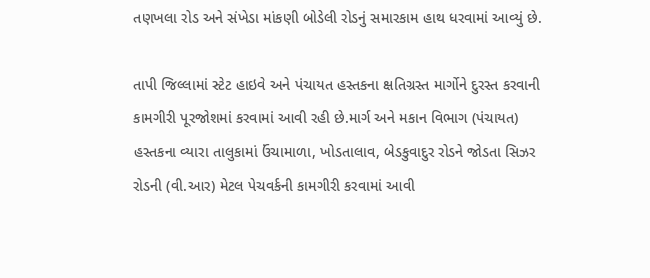તણખલા રોડ અને સંખેડા માંકણી બોડેલી રોડનું સમારકામ હાથ ધરવામાં આવ્યું છે.

તાપી જિલ્લામાં સ્ટેટ હાઇવે અને પંચાયત હસ્તકના ક્ષતિગ્રસ્ત માર્ગોને દુરસ્ત કરવાની કામગીરી પૂરજોશમાં કરવામાં આવી રહી છે.માર્ગ અને મકાન વિભાગ (પંચાયત) હસ્તકના વ્યારા તાલુકામાં ઉંચામાળા, ખોડતાલાવ, બેડકુવાદુર રોડને જોડતા સિઝર રોડની (વી.આર) મેટલ પેચવર્કની કામગીરી કરવામાં આવી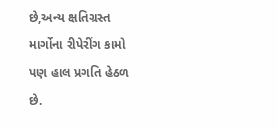છે,અન્ય ક્ષતિગ્રસ્ત માર્ગોના રીપેરીંગ કામો પણ હાલ પ્રગતિ હેઠળ છે.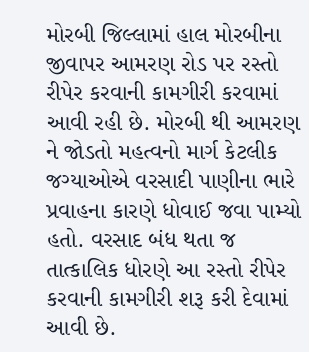મોરબી જિલ્લામાં હાલ મોરબીના જીવાપર આમરણ રોડ પર રસ્તો રીપેર કરવાની કામગીરી કરવામાં આવી રહી છે. મોરબી થી આમરણ ને જોડતો મહત્વનો માર્ગ કેટલીક જગ્યાઓએ વરસાદી પાણીના ભારે પ્રવાહના કારણે ધોવાઈ જવા પામ્યો હતો. વરસાદ બંધ થતા જ તાત્કાલિક ધોરણે આ રસ્તો રીપેર કરવાની કામગીરી શરૂ કરી દેવામાં આવી છે.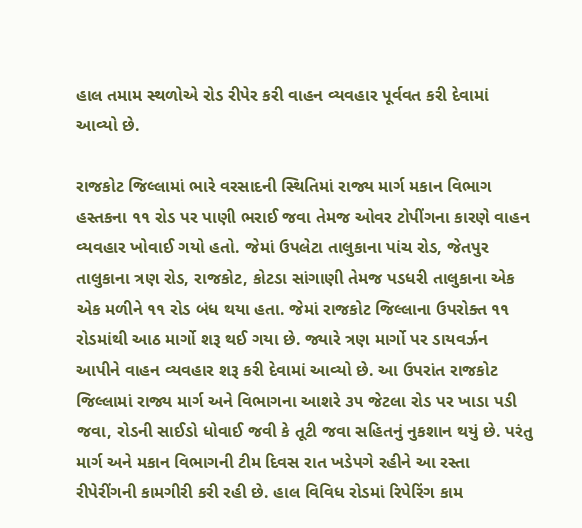હાલ તમામ સ્થળોએ રોડ રીપેર કરી વાહન વ્યવહાર પૂર્વવત કરી દેવામાં આવ્યો છે.

રાજકોટ જિલ્લામાં ભારે વરસાદની સ્થિતિમાં રાજ્ય માર્ગ મકાન વિભાગ હસ્તકના ૧૧ રોડ પર પાણી ભરાઈ જવા તેમજ ઓવર ટોપીંગના કારણે વાહન વ્યવહાર ખોવાઈ ગયો હતો. જેમાં ઉપલેટા તાલુકાના પાંચ રોડ, જેતપુર તાલુકાના ત્રણ રોડ, રાજકોટ, કોટડા સાંગાણી તેમજ પડધરી તાલુકાના એક એક મળીને ૧૧ રોડ બંધ થયા હતા. જેમાં રાજકોટ જિલ્લાના ઉપરોક્ત ૧૧ રોડમાંથી આઠ માર્ગો શરૂ થઈ ગયા છે. જ્યારે ત્રણ માર્ગો પર ડાયવર્ઝન આપીને વાહન વ્યવહાર શરૂ કરી દેવામાં આવ્યો છે. આ ઉપરાંત રાજકોટ જિલ્લામાં રાજ્ય માર્ગ અને વિભાગના આશરે ૩૫ જેટલા રોડ પર ખાડા પડી જવા, રોડની સાઈડો ધોવાઈ જવી કે તૂટી જવા સહિતનું નુકશાન થયું છે. પરંતુ માર્ગ અને મકાન વિભાગની ટીમ દિવસ રાત ખડેપગે રહીને આ રસ્તા રીપેરીંગની કામગીરી કરી રહી છે. હાલ વિવિધ રોડમાં રિપેરિંગ કામ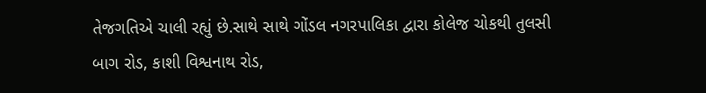તેજગતિએ ચાલી રહ્યું છે.સાથે સાથે ગોંડલ નગરપાલિકા દ્વારા કોલેજ ચોકથી તુલસી બાગ રોડ, કાશી વિશ્વનાથ રોડ,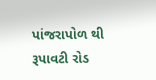પાંજરાપોળ થી રૂપાવટી રોડ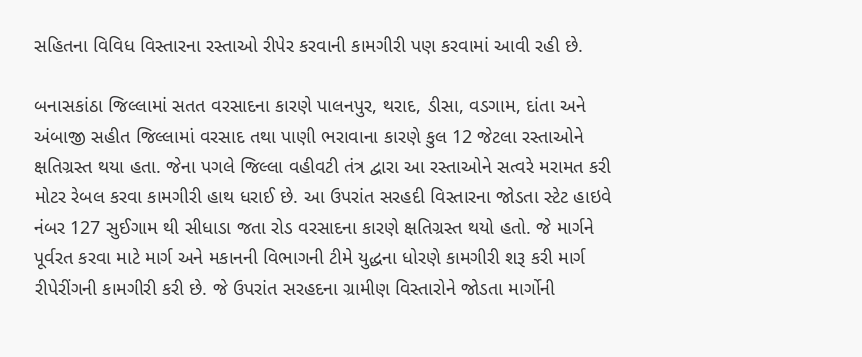સહિતના વિવિધ વિસ્તારના રસ્તાઓ રીપેર કરવાની કામગીરી પણ કરવામાં આવી રહી છે.

બનાસકાંઠા જિલ્લામાં સતત વરસાદના કારણે પાલનપુર, થરાદ, ડીસા, વડગામ, દાંતા અને અંબાજી સહીત જિલ્લામાં વરસાદ તથા પાણી ભરાવાના કારણે કુલ 12 જેટલા રસ્તાઓને ક્ષતિગ્રસ્ત થયા હતા. જેના પગલે જિલ્લા વહીવટી તંત્ર દ્વારા આ રસ્તાઓને સત્વરે મરામત કરી મોટર રેબલ કરવા કામગીરી હાથ ધરાઈ છે. આ ઉપરાંત સરહદી વિસ્તારના જોડતા સ્ટેટ હાઇવે નંબર 127 સુઈગામ થી સીધાડા જતા રોડ વરસાદના કારણે ક્ષતિગ્રસ્ત થયો હતો. જે માર્ગને પૂર્વરત કરવા માટે માર્ગ અને મકાનની વિભાગની ટીમે યુદ્ધના ધોરણે કામગીરી શરૂ કરી માર્ગ રીપેરીંગની કામગીરી કરી છે. જે ઉપરાંત સરહદના ગ્રામીણ વિસ્તારોને જોડતા માર્ગોની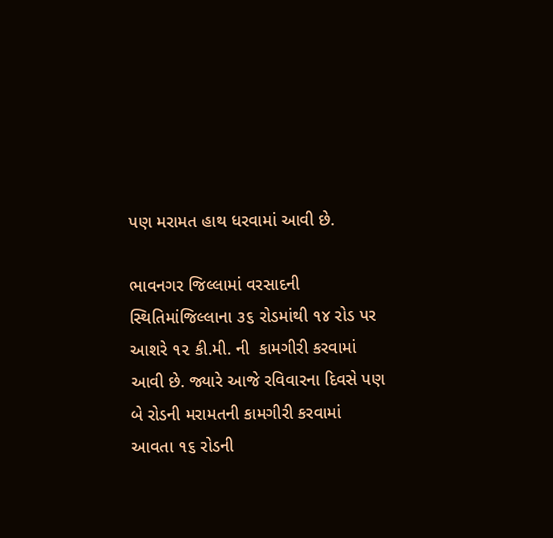પણ મરામત હાથ ધરવામાં આવી છે.

ભાવનગર જિલ્લામાં વરસાદની સ્થિતિમાંજિલ્લાના ૩૬ રોડમાંથી ૧૪ રોડ પર આશરે ૧૨ કી.મી. ની  કામગીરી કરવામાં આવી છે. જ્યારે આજે રવિવારના દિવસે પણ બે રોડની મરામતની કામગીરી કરવામાં આવતા ૧૬ રોડની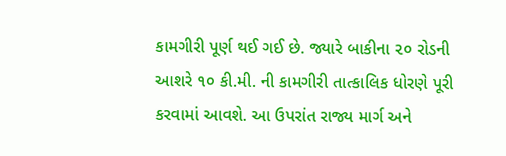કામગીરી પૂર્ણ થઈ ગઈ છે. જ્યારે બાકીના ૨૦ રોડની આશરે ૧૦ કી.મી. ની કામગીરી તાત્કાલિક ધોરણે પૂરી કરવામાં આવશે. આ ઉપરાંત રાજ્ય માર્ગ અને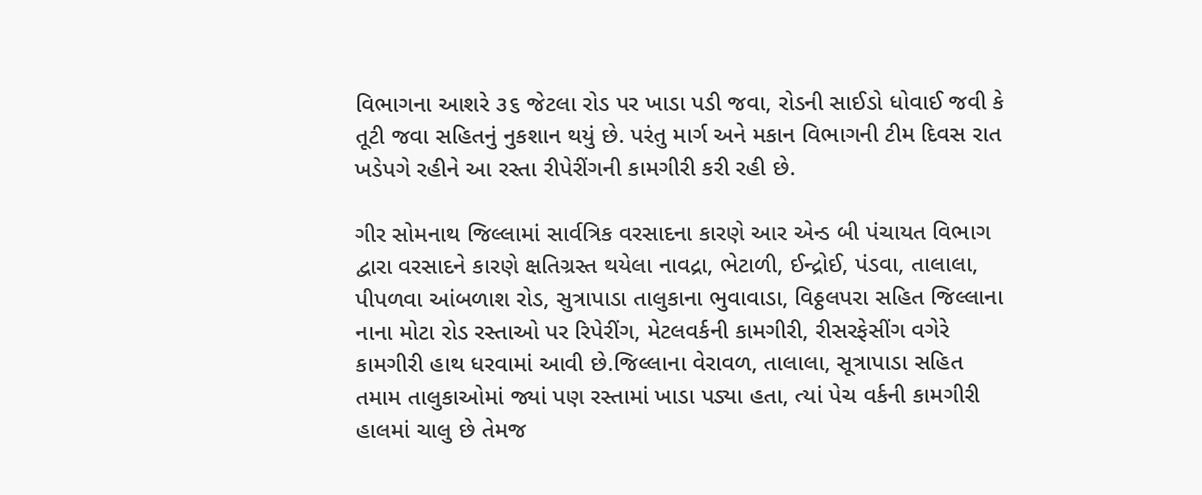વિભાગના આશરે ૩૬ જેટલા રોડ પર ખાડા પડી જવા, રોડની સાઈડો ધોવાઈ જવી કે તૂટી જવા સહિતનું નુકશાન થયું છે. પરંતુ માર્ગ અને મકાન વિભાગની ટીમ દિવસ રાત ખડેપગે રહીને આ રસ્તા રીપેરીંગની કામગીરી કરી રહી છે.

ગીર સોમનાથ જિલ્લામાં સાર્વત્રિક વરસાદના કારણે આર એન્ડ બી પંચાયત વિભાગ દ્વારા વરસાદને કારણે ક્ષતિગ્રસ્ત થયેલા નાવદ્રા, ભેટાળી, ઈન્દ્રોઈ, પંડવા, તાલાલા, પીપળવા આંબળાશ રોડ, સુત્રાપાડા તાલુકાના ભુવાવાડા, વિઠ્ઠલપરા સહિત જિલ્લાના નાના મોટા રોડ રસ્તાઓ પર રિપેરીંગ, મેટલવર્કની કામગીરી, રીસરફેસીંગ વગેરે કામગીરી હાથ ધરવામાં આવી છે.જિલ્લાના વેરાવળ, તાલાલા, સૂત્રાપાડા સહિત તમામ તાલુકાઓમાં જ્યાં પણ રસ્તામાં ખાડા પડ્યા હતા, ત્યાં પેચ વર્કની કામગીરી હાલમાં ચાલુ છે તેમજ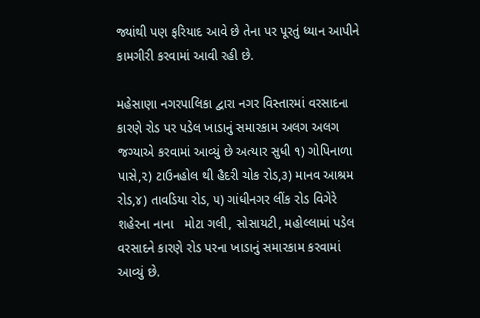જ્યાંથી પણ ફરિયાદ આવે છે તેના પર પૂરતું ધ્યાન આપીને કામગીરી કરવામાં આવી રહી છે.

મહેસાણા નગરપાલિકા દ્વારા નગર વિસ્તારમાં વરસાદના કારણે રોડ પર પડેલ ખાડાનું સમારકામ અલગ અલગ જગ્યાએ કરવામાં આવ્યું છે અત્યાર સુધી ૧) ગોપિનાળા પાસે,૨) ટાઉનહોલ થી હૈદરી ચોક રોડ,૩) માનવ આશ્રમ રોડ,૪) તાવડિયા રોડ, ૫) ગાંધીનગર લીંક રોડ વિગેરે શહેરના નાના   મોટા ગલી, સોસાયટી, મહોલ્લામાં પડેલ વરસાદને કારણે રોડ પરના ખાડાનું સમારકામ કરવામાં આવ્યું છે.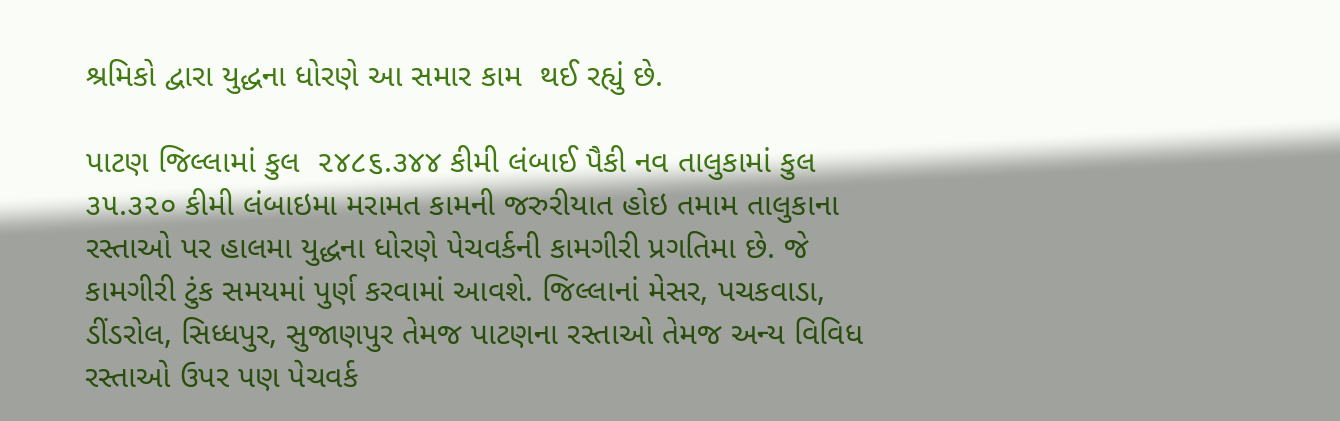શ્રમિકો દ્વારા યુદ્ધના ધોરણે આ સમાર કામ  થઈ રહ્યું છે.

પાટણ જિલ્લામાં કુલ  ૨૪૮૬.૩૪૪ કીમી લંબાઈ પૈકી નવ તાલુકામાં કુલ  ૩૫.૩૨૦ કીમી લંબાઇમા મરામત કામની જરુરીયાત હોઇ તમામ તાલુકાના રસ્તાઓ પર હાલમા યુદ્ધના ધોરણે પેચવર્કની કામગીરી પ્રગતિમા છે. જે કામગીરી ટુંક સમયમાં પુર્ણ કરવામાં આવશે. જિલ્લાનાં મેસર, પચકવાડા, ડીંડરોલ, સિધ્ધપુર, સુજાણપુર તેમજ પાટણના રસ્તાઓ તેમજ અન્ય વિવિધ રસ્તાઓ ઉપર પણ પેચવર્ક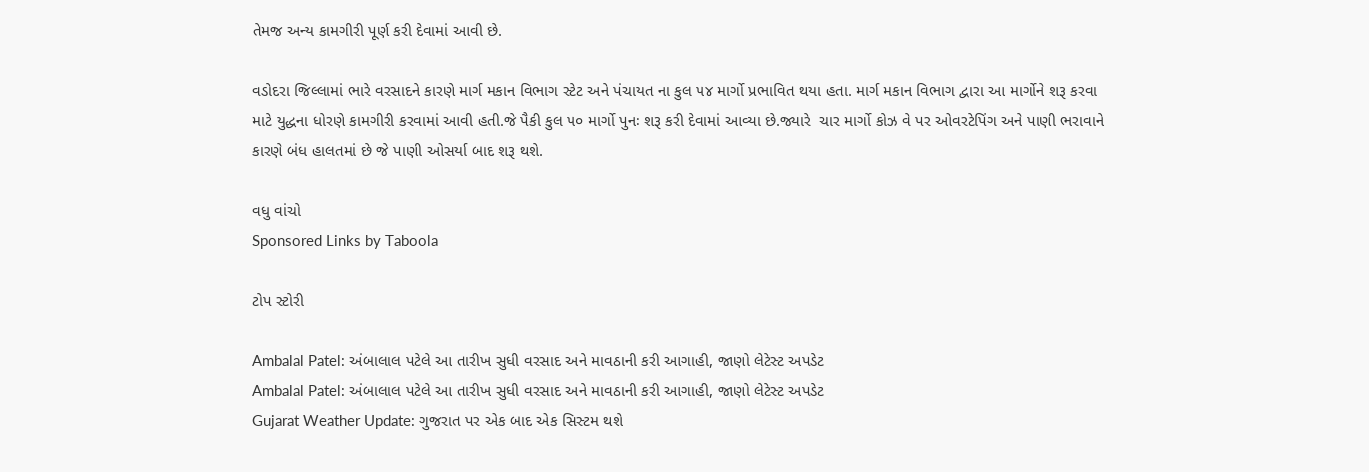તેમજ અન્ય કામગીરી પૂર્ણ કરી દેવામાં આવી છે.

વડોદરા જિલ્લામાં ભારે વરસાદને કારણે માર્ગ મકાન વિભાગ સ્ટેટ અને પંચાયત ના કુલ ૫૪ માર્ગો પ્રભાવિત થયા હતા. માર્ગ મકાન વિભાગ દ્વારા આ માર્ગોને શરૂ કરવા માટે યુદ્ધના ધોરણે કામગીરી કરવામાં આવી હતી.જે પૈકી કુલ ૫૦ માર્ગો પુનઃ શરૂ કરી દેવામાં આવ્યા છે.જ્યારે  ચાર માર્ગો કોઝ વે પર ઓવરટેપિંગ અને પાણી ભરાવાને કારણે બંધ હાલતમાં છે જે પાણી ઓસર્યા બાદ શરૂ થશે.

વધુ વાંચો
Sponsored Links by Taboola

ટોપ સ્ટોરી

Ambalal Patel: અંબાલાલ પટેલે આ તારીખ સુધી વરસાદ અને માવઠાની કરી આગાહી, જાણો લેટેસ્ટ અપડેટ
Ambalal Patel: અંબાલાલ પટેલે આ તારીખ સુધી વરસાદ અને માવઠાની કરી આગાહી, જાણો લેટેસ્ટ અપડેટ
Gujarat Weather Update: ગુજરાત પર એક બાદ એક સિસ્ટમ થશે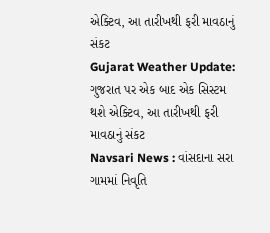એક્ટિવ, આ તારીખથી ફરી માવઠાનું સંકટ
Gujarat Weather Update: ગુજરાત પર એક બાદ એક સિસ્ટમ થશે એક્ટિવ, આ તારીખથી ફરી માવઠાનું સંકટ
Navsari News : વાંસદાના સરા ગામમાં નિવૃતિ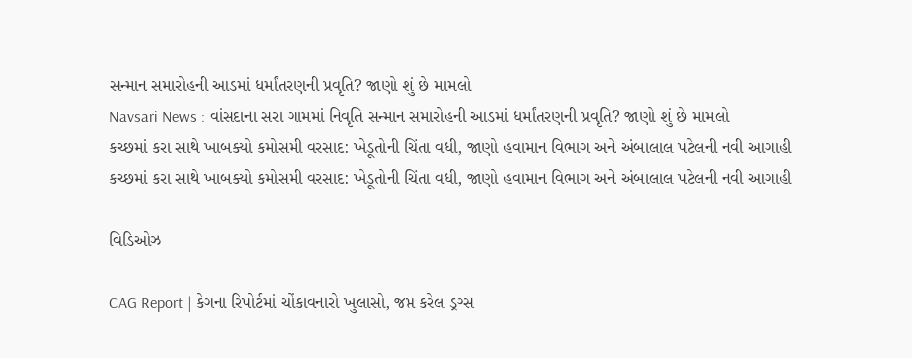સન્માન સમારોહની આડમાં ધર્માંતરણની પ્રવૃતિ? જાણો શું છે મામલો
Navsari News : વાંસદાના સરા ગામમાં નિવૃતિ સન્માન સમારોહની આડમાં ધર્માંતરણની પ્રવૃતિ? જાણો શું છે મામલો
કચ્છમાં કરા સાથે ખાબક્યો કમોસમી વરસાદ: ખેડૂતોની ચિંતા વધી, જાણો હવામાન વિભાગ અને અંબાલાલ પટેલની નવી આગાહી
કચ્છમાં કરા સાથે ખાબક્યો કમોસમી વરસાદ: ખેડૂતોની ચિંતા વધી, જાણો હવામાન વિભાગ અને અંબાલાલ પટેલની નવી આગાહી

વિડિઓઝ

CAG Report | કેગના રિપોર્ટમાં ચોંકાવનારો ખુલાસો, જપ્ત કરેલ ડ્રગ્સ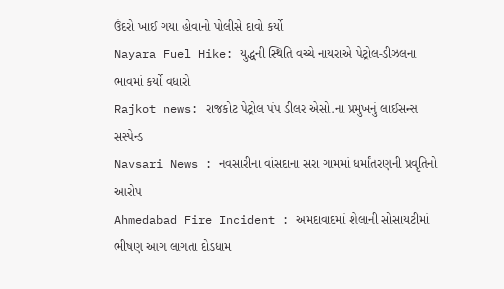ઉંદરો ખાઈ ગયા હોવાનો પોલીસે દાવો કર્યો
Nayara Fuel Hike: યુદ્ધની સ્થિતિ વચ્ચે નાયરાએ પેટ્રોલ-ડીઝલના ભાવમાં કર્યો વધારો
Rajkot news: રાજકોટ પેટ્રોલ પંપ ડીલર એસો.ના પ્રમુખનું લાઈસન્સ સસ્પેન્ડ
Navsari News : નવસારીના વાંસદાના સરા ગામમાં ધર્માંતરણની પ્રવૃતિનો આરોપ
Ahmedabad Fire Incident : અમદાવાદમાં શેલાની સોસાયટીમાં ભીષણ આગ લાગતા દોડધામ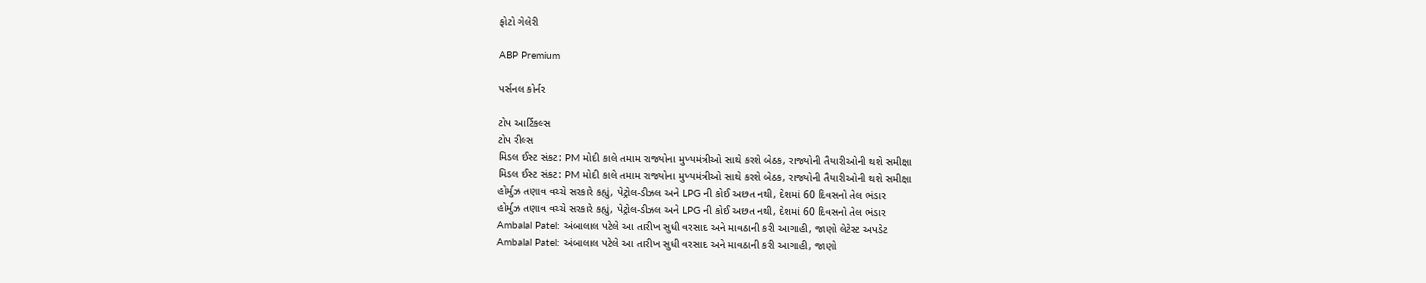ફોટો ગેલેરી

ABP Premium

પર્સનલ કોર્નર

ટોપ આર્ટિકલ્સ
ટોપ રીલ્સ
મિડલ ઈસ્ટ સંકટ: PM મોદી કાલે તમામ રાજ્યોના મુખ્યમંત્રીઓ સાથે કરશે બેઠક, રાજ્યોની તૈયારીઓની થશે સમીક્ષા
મિડલ ઈસ્ટ સંકટ: PM મોદી કાલે તમામ રાજ્યોના મુખ્યમંત્રીઓ સાથે કરશે બેઠક, રાજ્યોની તૈયારીઓની થશે સમીક્ષા
હોર્મુઝ તણાવ વચ્ચે સરકારે કહ્યું, પેટ્રોલ-ડીઝલ અને LPG ની કોઈ અછત નથી, દેશમાં 60 દિવસનો તેલ ભંડાર
હોર્મુઝ તણાવ વચ્ચે સરકારે કહ્યું, પેટ્રોલ-ડીઝલ અને LPG ની કોઈ અછત નથી, દેશમાં 60 દિવસનો તેલ ભંડાર
Ambalal Patel: અંબાલાલ પટેલે આ તારીખ સુધી વરસાદ અને માવઠાની કરી આગાહી, જાણો લેટેસ્ટ અપડેટ
Ambalal Patel: અંબાલાલ પટેલે આ તારીખ સુધી વરસાદ અને માવઠાની કરી આગાહી, જાણો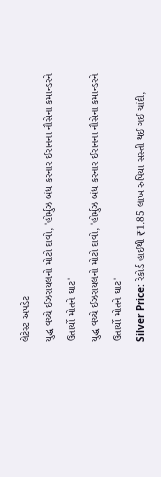લેટેસ્ટ અપડેટ
યુદ્ધ વચ્ચે ઈઝરાયલનો મોટો દાવો, 'હોર્મુઝ બંધ કરનાર ઈરાનના નૌસેના કમાન્ડરને ઉતાર્યો મોતને ઘાટ'
યુદ્ધ વચ્ચે ઈઝરાયલનો મોટો દાવો, 'હોર્મુઝ બંધ કરનાર ઈરાનના નૌસેના કમાન્ડરને ઉતાર્યો મોતને ઘાટ'
Silver Price: રેકોર્ડ હાઈથી ₹1.85 લાખ રુપિયા સસ્તી થઈ ગઈ ચાંદી,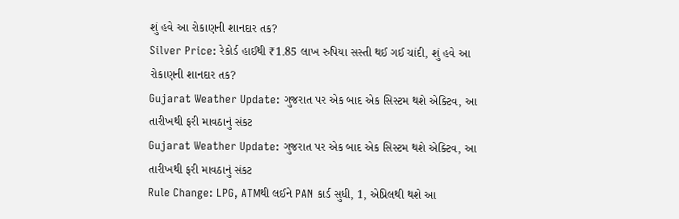શું હવે આ રોકાણની શાનદાર તક?
Silver Price: રેકોર્ડ હાઈથી ₹1.85 લાખ રુપિયા સસ્તી થઈ ગઈ ચાંદી, શું હવે આ રોકાણની શાનદાર તક?
Gujarat Weather Update: ગુજરાત પર એક બાદ એક સિસ્ટમ થશે એક્ટિવ, આ તારીખથી ફરી માવઠાનું સંકટ
Gujarat Weather Update: ગુજરાત પર એક બાદ એક સિસ્ટમ થશે એક્ટિવ, આ તારીખથી ફરી માવઠાનું સંકટ
Rule Change: LPG, ATMથી લઈને PAN કાર્ડ સુધી, 1, એપ્રિલથી થશે આ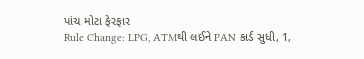પાંચ મોટા ફેરફાર
Rule Change: LPG, ATMથી લઈને PAN કાર્ડ સુધી, 1,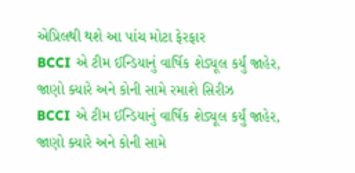એપ્રિલથી થશે આ પાંચ મોટા ફેરફાર
BCCI એ ટીમ ઈન્ડિયાનું વાર્ષિક શેડ્યૂલ કર્યું જાહેર, જાણો ક્યારે અને કોની સામે રમાશે સિરીઝ
BCCI એ ટીમ ઈન્ડિયાનું વાર્ષિક શેડ્યૂલ કર્યું જાહેર, જાણો ક્યારે અને કોની સામે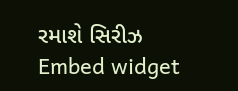રમાશે સિરીઝ
Embed widget